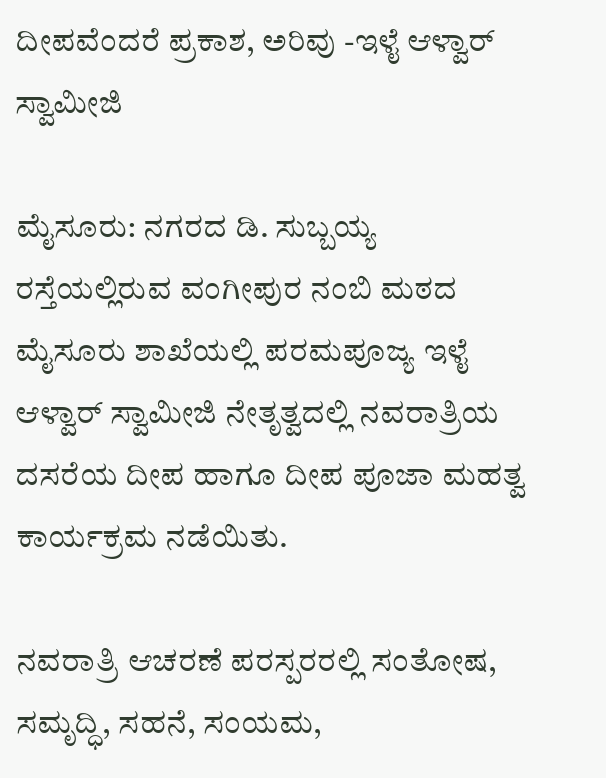ದೀಪವೆಂದರೆ ಪ್ರಕಾಶ, ಅರಿವು -ಇಳೈ ಆಳ್ವಾರ್ ಸ್ವಾಮೀಜಿ

ಮೈಸೂರು: ನಗರದ ಡಿ. ಸುಬ್ಬಯ್ಯ ರಸ್ತೆಯಲ್ಲಿರುವ ವಂಗೀಪುರ ನಂಬಿ ಮಠದ ಮೈಸೂರು ಶಾಖೆಯಲ್ಲಿ ಪರಮಪೂಜ್ಯ ಇಳೈ ಆಳ್ವಾರ್ ಸ್ವಾಮೀಜಿ ನೇತೃತ್ವದಲ್ಲಿ ನವರಾತ್ರಿಯ ದಸರೆಯ ದೀಪ ಹಾಗೂ ದೀಪ ಪೂಜಾ ಮಹತ್ವ ಕಾರ್ಯಕ್ರಮ ನಡೆಯಿತು.

ನವರಾತ್ರಿ ಆಚರಣೆ ಪರಸ್ಪರರಲ್ಲಿ ಸಂತೋಷ, ಸಮೃದ್ಧಿ, ಸಹನೆ, ಸಂಯಮ,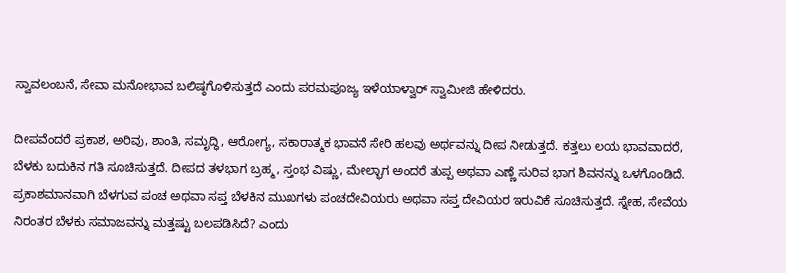ಸ್ವಾವಲಂಬನೆ, ಸೇವಾ ಮನೋಭಾವ ಬಲಿಷ್ಠಗೊಳಿಸುತ್ತದೆ ಎಂದು ಪರಮಪೂಜ್ಯ ಇಳೆಯಾಳ್ವಾರ್ ಸ್ವಾಮೀಜಿ ಹೇಳಿದರು.

ದೀಪವೆಂದರೆ ಪ್ರಕಾಶ, ಅರಿವು, ಶಾಂತಿ, ಸಮೃದ್ಧಿ, ಆರೋಗ್ಯ, ಸಕಾರಾತ್ಮಕ ಭಾವನೆ ಸೇರಿ ಹಲವು ಅರ್ಥವನ್ನು ದೀಪ ನೀಡುತ್ತದೆ. ಕತ್ತಲು ಲಯ ಭಾವವಾದರೆ, ಬೆಳಕು ಬದುಕಿನ ಗತಿ ಸೂಚಿಸುತ್ತದೆ. ದೀಪದ ತಳಭಾಗ ಬ್ರಹ್ಮ, ಸ್ತಂಭ ವಿಷ್ಣು, ಮೇಲ್ಭಾಗ ಅಂದರೆ ತುಪ್ಪ ಅಥವಾ ಎಣ್ಣೆ ಸುರಿವ ಭಾಗ ಶಿವನನ್ನು ಒಳಗೊಂಡಿದೆ. ಪ್ರಕಾಶಮಾನವಾಗಿ ಬೆಳಗುವ ಪಂಚ ಅಥವಾ ಸಪ್ತ ಬೆಳಕಿನ ಮುಖಗಳು ಪಂಚದೇವಿಯರು ಅಥವಾ ಸಪ್ತ ದೇವಿಯರ ಇರುವಿಕೆ ಸೂಚಿಸುತ್ತದೆ. ಸ್ನೇಹ, ಸೇವೆಯ ನಿರಂತರ ಬೆಳಕು ಸಮಾಜವನ್ನು ಮತ್ತಷ್ಟು ಬಲಪಡಿಸಿದೆ? ಎಂದು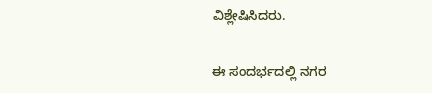ವಿಶ್ಲೇಷಿಸಿದರು.

ಈ ಸಂದರ್ಭದಲ್ಲಿ ನಗರ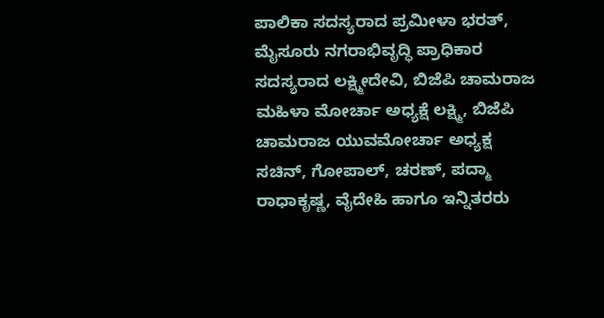ಪಾಲಿಕಾ ಸದಸ್ಯರಾದ ಪ್ರಮೀಳಾ ಭರತ್, ಮೈಸೂರು ನಗರಾಭಿವೃದ್ಧಿ ಪ್ರಾಧಿಕಾರ ಸದಸ್ಯರಾದ ಲಕ್ಷ್ಮೀದೇವಿ, ಬಿಜೆಪಿ ಚಾಮರಾಜ ಮಹಿಳಾ ಮೋರ್ಚಾ ಅಧ್ಯಕ್ಷೆ ಲಕ್ಷ್ಮಿ, ಬಿಜೆಪಿ ಚಾಮರಾಜ ಯುವಮೋರ್ಚಾ ಅಧ್ಯಕ್ಷ ಸಚಿನ್, ಗೋಪಾಲ್, ಚರಣ್, ಪದ್ಮಾ ರಾಧಾಕೃಷ್ಣ, ವೈದೇಹಿ ಹಾಗೂ ಇನ್ನಿತರರು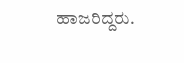ಹಾಜರಿದ್ದರು.